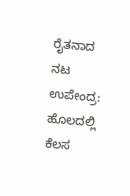ರೈತನಾದ ನಟ ಉಪೇಂದ್ರ: ಹೊಲದಲ್ಲಿ ಕೆಲಸ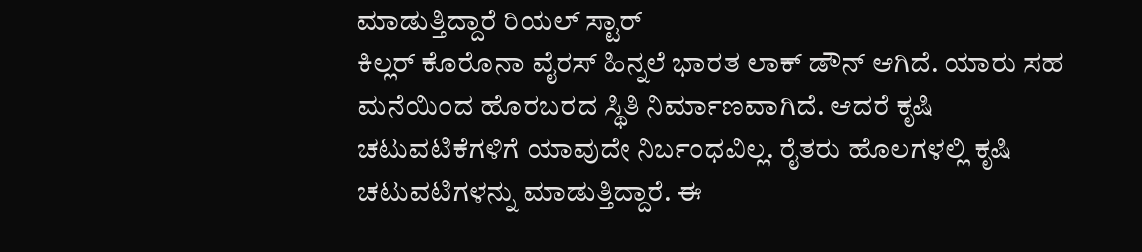ಮಾಡುತ್ತಿದ್ದಾರೆ ರಿಯಲ್ ಸ್ಟಾರ್
ಕಿಲ್ಲರ್ ಕೊರೊನಾ ವೈರಸ್ ಹಿನ್ನಲೆ ಭಾರತ ಲಾಕ್ ಡೌನ್ ಆಗಿದೆ. ಯಾರು ಸಹ ಮನೆಯಿಂದ ಹೊರಬರದ ಸ್ಥಿತಿ ನಿರ್ಮಾಣವಾಗಿದೆ. ಆದರೆ ಕೃಷಿ ಚಟುವಟಿಕೆಗಳಿಗೆ ಯಾವುದೇ ನಿರ್ಬಂಧವಿಲ್ಲ. ರೈತರು ಹೊಲಗಳಲ್ಲಿ ಕೃಷಿ ಚಟುವಟಿಗಳನ್ನು ಮಾಡುತ್ತಿದ್ದಾರೆ. ಈ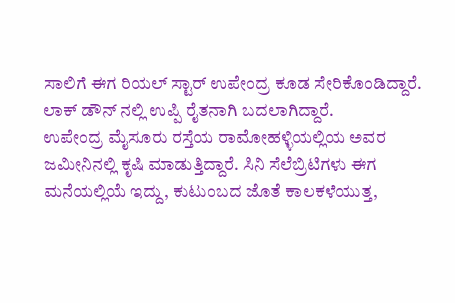ಸಾಲಿಗೆ ಈಗ ರಿಯಲ್ ಸ್ಟಾರ್ ಉಪೇಂದ್ರ ಕೂಡ ಸೇರಿಕೊಂಡಿದ್ದಾರೆ. ಲಾಕ್ ಡೌನ್ ನಲ್ಲಿ ಉಪ್ಪಿ ರೈತನಾಗಿ ಬದಲಾಗಿದ್ದಾರೆ.
ಉಪೇಂದ್ರ ಮೈಸೂರು ರಸ್ತೆಯ ರಾಮೋಹಳ್ಳಿಯಲ್ಲಿಯ ಅವರ ಜಮೀನಿನಲ್ಲಿ ಕೃಷಿ ಮಾಡುತ್ತಿದ್ದಾರೆ. ಸಿನಿ ಸೆಲೆಬ್ರಿಟಿಗಳು ಈಗ ಮನೆಯಲ್ಲಿಯೆ ಇದ್ದು, ಕುಟುಂಬದ ಜೊತೆ ಕಾಲಕಳೆಯುತ್ತ,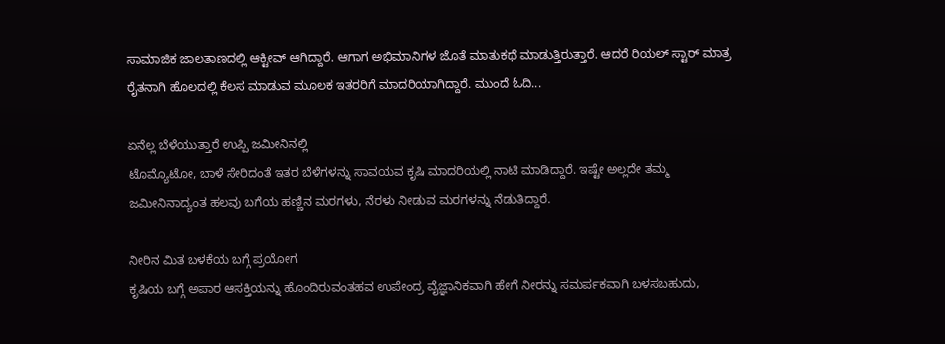ಸಾಮಾಜಿಕ ಜಾಲತಾಣದಲ್ಲಿ ಆಕ್ಟೀವ್ ಆಗಿದ್ದಾರೆ. ಆಗಾಗ ಅಭಿಮಾನಿಗಳ ಜೊತೆ ಮಾತುಕಥೆ ಮಾಡುತ್ತಿರುತ್ತಾರೆ. ಆದರೆ ರಿಯಲ್ ಸ್ಟಾರ್ ಮಾತ್ರ ರೈತನಾಗಿ ಹೊಲದಲ್ಲಿ ಕೆಲಸ ಮಾಡುವ ಮೂಲಕ ಇತರರಿಗೆ ಮಾದರಿಯಾಗಿದ್ದಾರೆ. ಮುಂದೆ ಓದಿ...

ಏನೆಲ್ಲ ಬೆಳೆಯುತ್ತಾರೆ ಉಪ್ಪಿ ಜಮೀನಿನಲ್ಲಿ
ಟೊಮ್ಯೊಟೋ, ಬಾಳೆ ಸೇರಿದಂತೆ ಇತರ ಬೆಳೆಗಳನ್ನು ಸಾವಯವ ಕೃಷಿ ಮಾದರಿಯಲ್ಲಿ ನಾಟಿ ಮಾಡಿದ್ದಾರೆ. ಇಷ್ಟೇ ಅಲ್ಲದೇ ತಮ್ಮ ಜಮೀನಿನಾದ್ಯಂತ ಹಲವು ಬಗೆಯ ಹಣ್ಣಿನ ಮರಗಳು, ನೆರಳು ನೀಡುವ ಮರಗಳನ್ನು ನೆಡುತಿದ್ದಾರೆ.

ನೀರಿನ ಮಿತ ಬಳಕೆಯ ಬಗ್ಗೆ ಪ್ರಯೋಗ
ಕೃಷಿಯ ಬಗ್ಗೆ ಅಪಾರ ಆಸಕ್ತಿಯನ್ನು ಹೊಂದಿರುವಂತಹವ ಉಪೇಂದ್ರ ವೈಜ್ಞಾನಿಕವಾಗಿ ಹೇಗೆ ನೀರನ್ನು ಸಮರ್ಪಕವಾಗಿ ಬಳಸಬಹುದು,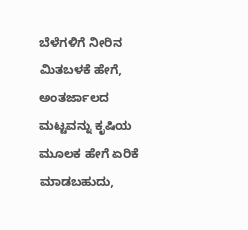ಬೆಳೆಗಳಿಗೆ ನೀರಿನ ಮಿತಬಳಕೆ ಹೇಗೆ, ಅಂತರ್ಜಾಲದ ಮಟ್ಟವನ್ನು ಕೃಷಿಯ ಮೂಲಕ ಹೇಗೆ ಏರಿಕೆ ಮಾಡಬಹುದು,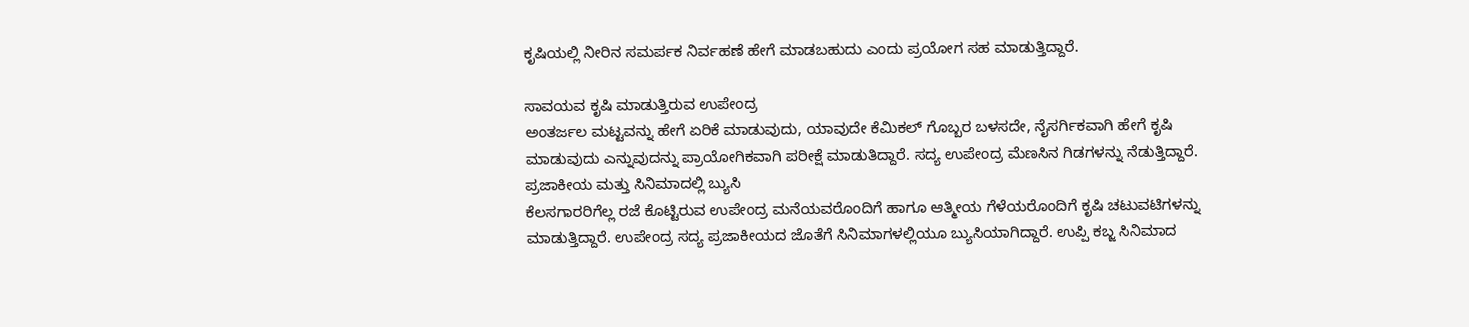ಕೃಷಿಯಲ್ಲಿ ನೀರಿನ ಸಮರ್ಪಕ ನಿರ್ವಹಣೆ ಹೇಗೆ ಮಾಡಬಹುದು ಎಂದು ಪ್ರಯೋಗ ಸಹ ಮಾಡುತ್ತಿದ್ದಾರೆ.

ಸಾವಯವ ಕೃಷಿ ಮಾಡುತ್ತಿರುವ ಉಪೇಂದ್ರ
ಅಂತರ್ಜಲ ಮಟ್ಟವನ್ನು ಹೇಗೆ ಏರಿಕೆ ಮಾಡುವುದು, ಯಾವುದೇ ಕೆಮಿಕಲ್ ಗೊಬ್ಬರ ಬಳಸದೇ, ನೈಸರ್ಗಿಕವಾಗಿ ಹೇಗೆ ಕೃಷಿ ಮಾಡುವುದು ಎನ್ನುವುದನ್ನು ಪ್ರಾಯೋಗಿಕವಾಗಿ ಪರೀಕ್ಷೆ ಮಾಡುತಿದ್ದಾರೆ. ಸದ್ಯ ಉಪೇಂದ್ರ ಮೆಣಸಿನ ಗಿಡಗಳನ್ನು ನೆಡುತ್ತಿದ್ದಾರೆ.
ಪ್ರಜಾಕೀಯ ಮತ್ತು ಸಿನಿಮಾದಲ್ಲಿ ಬ್ಯುಸಿ
ಕೆಲಸಗಾರರಿಗೆಲ್ಲ ರಜೆ ಕೊಟ್ಟಿರುವ ಉಪೇಂದ್ರ ಮನೆಯವರೊಂದಿಗೆ ಹಾಗೂ ಆತ್ಮೀಯ ಗೆಳೆಯರೊಂದಿಗೆ ಕೃಷಿ ಚಟುವಟಿಗಳನ್ನು ಮಾಡುತ್ತಿದ್ದಾರೆ. ಉಪೇಂದ್ರ ಸದ್ಯ ಪ್ರಜಾಕೀಯದ ಜೊತೆಗೆ ಸಿನಿಮಾಗಳಲ್ಲಿಯೂ ಬ್ಯುಸಿಯಾಗಿದ್ದಾರೆ. ಉಪ್ಪಿ ಕಬ್ಜ ಸಿನಿಮಾದ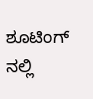ಶೂಟಿಂಗ್ ನಲ್ಲಿ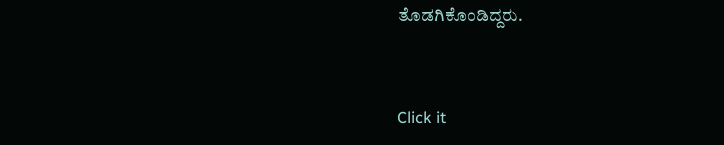ತೊಡಗಿಕೊಂಡಿದ್ದರು.


Click it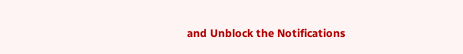and Unblock the Notifications